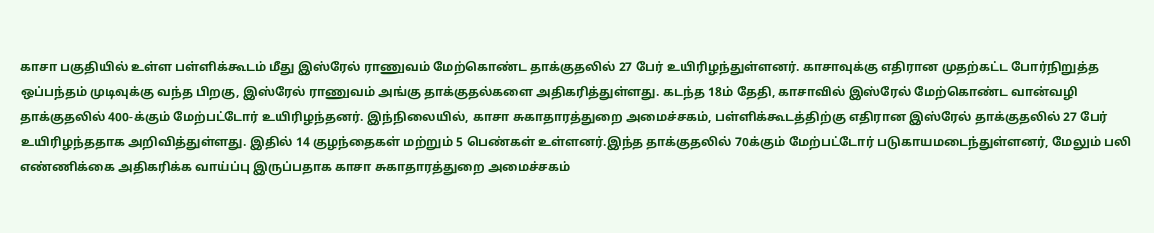காசா பகுதியில் உள்ள பள்ளிக்கூடம் மீது இஸ்ரேல் ராணுவம் மேற்கொண்ட தாக்குதலில் 27 பேர் உயிரிழந்துள்ளனர். காசாவுக்கு எதிரான முதற்கட்ட போர்நிறுத்த ஒப்பந்தம் முடிவுக்கு வந்த பிறகு, இஸ்ரேல் ராணுவம் அங்கு தாக்குதல்களை அதிகரித்துள்ளது. கடந்த 18ம் தேதி, காசாவில் இஸ்ரேல் மேற்கொண்ட வான்வழி தாக்குதலில் 400-க்கும் மேற்பட்டோர் உயிரிழந்தனர். இந்நிலையில், காசா சுகாதாரத்துறை அமைச்சகம், பள்ளிக்கூடத்திற்கு எதிரான இஸ்ரேல் தாக்குதலில் 27 பேர் உயிரிழந்ததாக அறிவித்துள்ளது. இதில் 14 குழந்தைகள் மற்றும் 5 பெண்கள் உள்ளனர்.இந்த தாக்குதலில் 70க்கும் மேற்பட்டோர் படுகாயமடைந்துள்ளனர், மேலும் பலி எண்ணிக்கை அதிகரிக்க வாய்ப்பு இருப்பதாக காசா சுகாதாரத்துறை அமைச்சகம்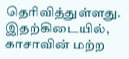தெரிவித்துள்ளது. இதற்கிடையில், காசாவின் மற்ற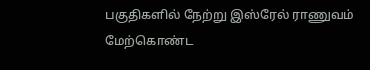பகுதிகளில் நேற்று இஸ்ரேல் ராணுவம் மேற்கொண்ட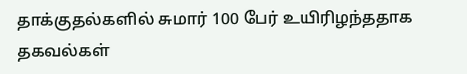தாக்குதல்களில் சுமார் 100 பேர் உயிரிழந்ததாக தகவல்கள்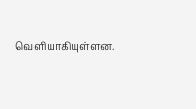வெளியாகியுள்ளன.